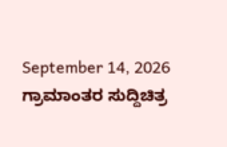September 14, 2026
ಗ್ರಾಮಾಂತರ ಸುದ್ದಿಚಿತ್ರ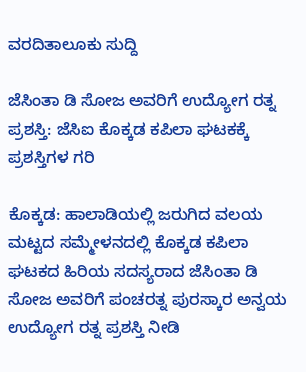ವರದಿತಾಲೂಕು ಸುದ್ದಿ

ಜೆಸಿಂತಾ ಡಿ ಸೋಜ ಅವರಿಗೆ ಉದ್ಯೋಗ ರತ್ನ ಪ್ರಶಸ್ತಿ: ಜೆಸಿಐ ಕೊಕ್ಕಡ ಕಪಿಲಾ ಘಟಕಕ್ಕೆ ಪ್ರಶಸ್ತಿಗಳ ಗರಿ

ಕೊಕ್ಕಡ: ಹಾಲಾಡಿಯಲ್ಲಿ ಜರುಗಿದ ವಲಯ ಮಟ್ಟದ ಸಮ್ಮೇಳನದಲ್ಲಿ ಕೊಕ್ಕಡ ಕಪಿಲಾ ಘಟಕದ ಹಿರಿಯ ಸದಸ್ಯರಾದ ಜೆಸಿಂತಾ ಡಿ ಸೋಜ ಅವರಿಗೆ ಪಂಚರತ್ನ ಪುರಸ್ಕಾರ ಅನ್ವಯ ಉದ್ಯೋಗ ರತ್ನ ಪ್ರಶಸ್ತಿ ನೀಡಿ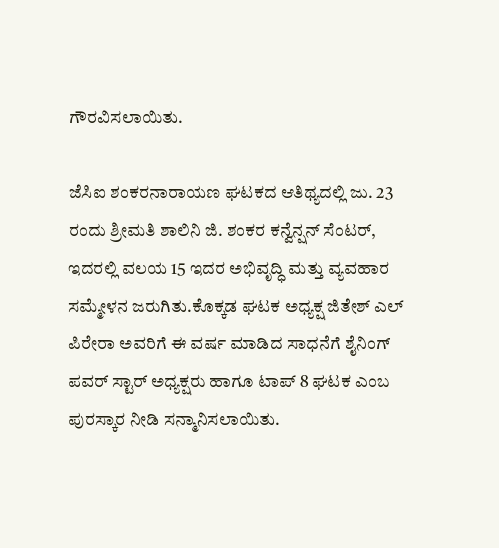ಗೌರವಿಸಲಾಯಿತು.

ಜೆಸಿಐ ಶಂಕರನಾರಾಯಣ ಘಟಕದ ಆತಿಥ್ಯದಲ್ಲಿ ಜು. 23 ರಂದು ಶ್ರೀಮತಿ ಶಾಲಿನಿ ಜಿ. ಶಂಕರ ಕನ್ವೆನ್ಷನ್ ಸೆಂಟರ್, ಇದರಲ್ಲಿ ವಲಯ 15 ಇದರ ಅಭಿವೃದ್ಧಿ ಮತ್ತು ವ್ಯವಹಾರ ಸಮ್ಮೇಳನ ಜರುಗಿತು.ಕೊಕ್ಕಡ ಘಟಕ ಅಧ್ಯಕ್ಷ ಜಿತೇಶ್ ಎಲ್ ಪಿರೇರಾ ಅವರಿಗೆ ಈ ವರ್ಷ ಮಾಡಿದ ಸಾಧನೆಗೆ ಶೈನಿಂಗ್ ಪವರ್ ಸ್ಟಾರ್ ಅಧ್ಯಕ್ಷರು ಹಾಗೂ ಟಾಪ್ 8 ಘಟಕ ಎಂಬ ಪುರಸ್ಕಾರ ನೀಡಿ ಸನ್ಮಾನಿಸಲಾಯಿತು.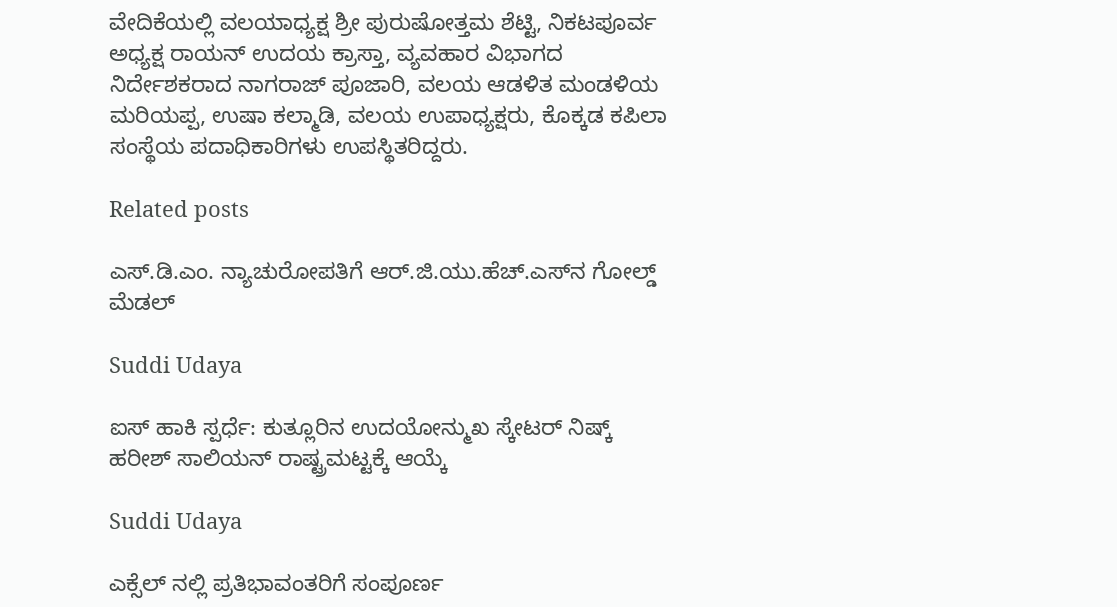ವೇದಿಕೆಯಲ್ಲಿ ವಲಯಾಧ್ಯಕ್ಷ ಶ್ರೀ ಪುರುಷೋತ್ತಮ ಶೆಟ್ಟಿ, ನಿಕಟಪೂರ್ವ ಅಧ್ಯಕ್ಷ ರಾಯನ್ ಉದಯ ಕ್ರಾಸ್ತಾ, ವ್ಯವಹಾರ ವಿಭಾಗದ ನಿರ್ದೇಶಕರಾದ ನಾಗರಾಜ್ ಪೂಜಾರಿ, ವಲಯ ಆಡಳಿತ ಮಂಡಳಿಯ ಮರಿಯಪ್ಪ, ಉಷಾ ಕಲ್ಮಾಡಿ, ವಲಯ ಉಪಾಧ್ಯಕ್ಷರು, ಕೊಕ್ಕಡ ಕಪಿಲಾ ಸಂಸ್ಥೆಯ ಪದಾಧಿಕಾರಿಗಳು ಉಪಸ್ಥಿತರಿದ್ದರು.

Related posts

ಎಸ್.ಡಿ.ಎಂ. ನ್ಯಾಚುರೋಪತಿಗೆ ಆರ್.ಜಿ.ಯು.ಹೆಚ್.ಎಸ್‌ನ ಗೋಲ್ಡ್ ಮೆಡಲ್

Suddi Udaya

ಐಸ್ ಹಾಕಿ ಸ್ಪರ್ಧೆ: ಕುತ್ಲೂರಿನ ಉದಯೋನ್ಮುಖ ಸ್ಕೇಟರ್ ನಿಷ್ಕ್ ಹರೀಶ್ ಸಾಲಿಯನ್ ರಾಷ್ಟ್ರಮಟ್ಟಕ್ಕೆ ಆಯ್ಕೆ

Suddi Udaya

ಎಕ್ಸೆಲ್ ನಲ್ಲಿ ಪ್ರತಿಭಾವಂತರಿಗೆ ಸಂಪೂರ್ಣ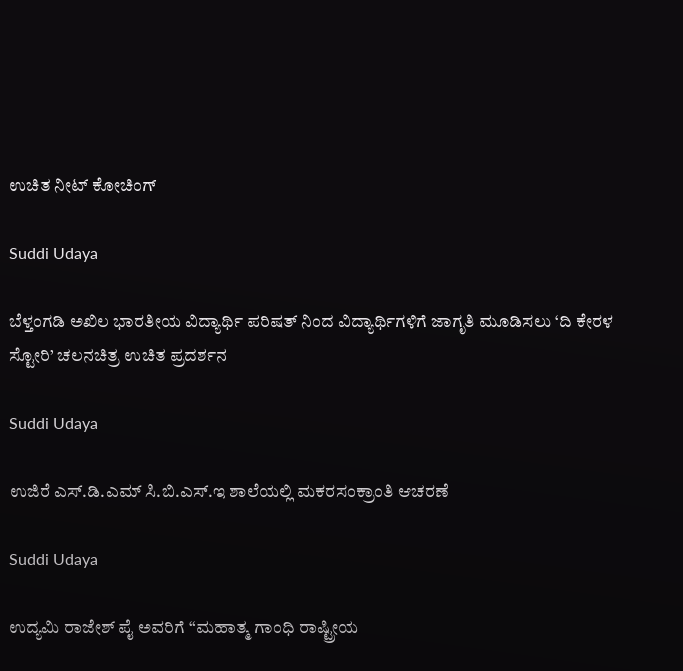ಉಚಿತ ನೀಟ್ ಕೋಚಿಂಗ್

Suddi Udaya

ಬೆಳ್ತಂಗಡಿ ಅಖಿಲ ಭಾರತೀಯ ವಿದ್ಯಾರ್ಥಿ ಪರಿಷತ್ ನಿಂದ ವಿದ್ಯಾರ್ಥಿಗಳಿಗೆ ಜಾಗೃತಿ ಮೂಡಿಸಲು ‘ದಿ ಕೇರಳ ಸ್ಟೋರಿ’ ಚಲನಚಿತ್ರ ಉಚಿತ ಪ್ರದರ್ಶನ

Suddi Udaya

ಉಜಿರೆ ಎಸ್.ಡಿ.ಎಮ್ ಸಿ.ಬಿ.ಎಸ್.ಇ ಶಾಲೆಯಲ್ಲಿ ಮಕರಸಂಕ್ರಾಂತಿ ಆಚರಣೆ

Suddi Udaya

ಉದ್ಯಮಿ ರಾಜೇಶ್ ಪೈ ಅವರಿಗೆ “ಮಹಾತ್ಮ ಗಾಂಧಿ ರಾಷ್ಟ್ರೀಯ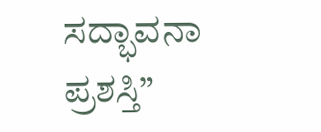ಸದ್ಭಾವನಾ ಪ್ರಶಸ್ತಿ”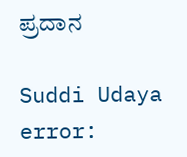ಪ್ರದಾನ

Suddi Udaya
error: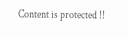Content is protected !!